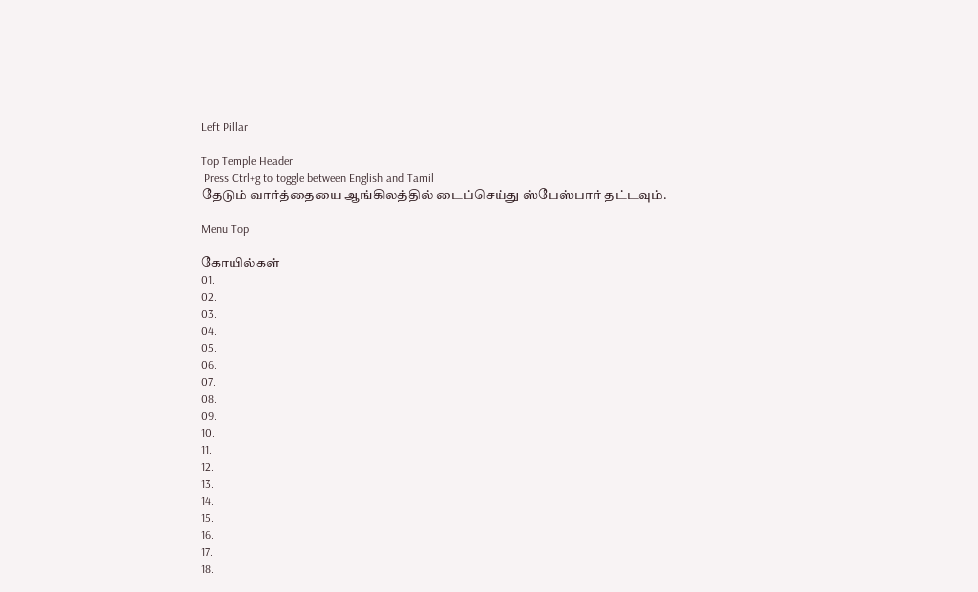Left Pillar

Top Temple Header
 Press Ctrl+g to toggle between English and Tamil
தேடும் வார்த்தையை ஆங்கிலத்தில் டைப்செய்து ஸ்பேஸ்பார் தட்டவும்.

Menu Top

கோயில்கள்
01.
02.
03.
04.
05.
06.
07.
08.
09.
10.
11.
12.
13.
14.
15.
16.
17.
18.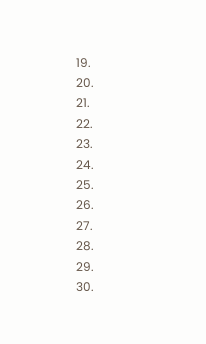19.
20.
21.
22.
23.
24.
25.
26.
27.
28.
29.
30.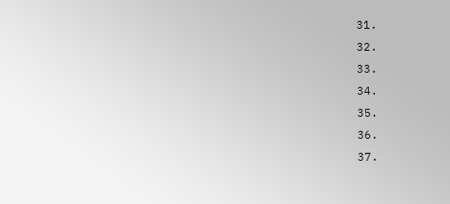31.
32.
33.
34.
35.
36.
37.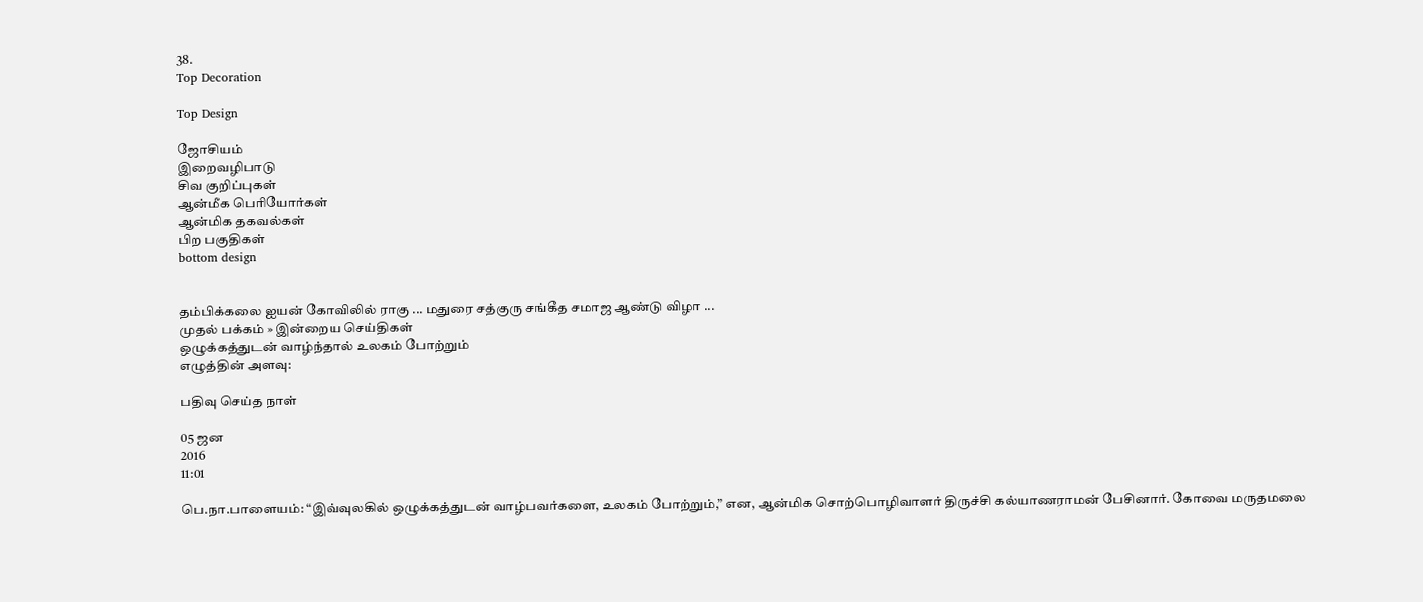38.
Top Decoration

Top Design

ஜோசியம்
இறைவழிபாடு
சிவ குறிப்புகள்
ஆன்மீக பெரியோர்கள்
ஆன்மிக தகவல்கள்
பிற பகுதிகள்
bottom design


தம்பிக்கலை ஐயன் கோவிலில் ராகு ... மதுரை சத்குரு சங்கீத சமாஜ ஆண்டு விழா ...
முதல் பக்கம் » இன்றைய செய்திகள்
ஒழுக்கத்துடன் வாழ்ந்தால் உலகம் போற்றும்
எழுத்தின் அளவு:

பதிவு செய்த நாள்

05 ஜன
2016
11:01

பெ.நா.பாளையம்: “இவ்வுலகில் ஒழுக்கத்துடன் வாழ்பவர்களை, உலகம் போற்றும்,” என, ஆன்மிக சொற்பொழிவாளர் திருச்சி கல்யாணராமன் பேசினார். கோவை மருதமலை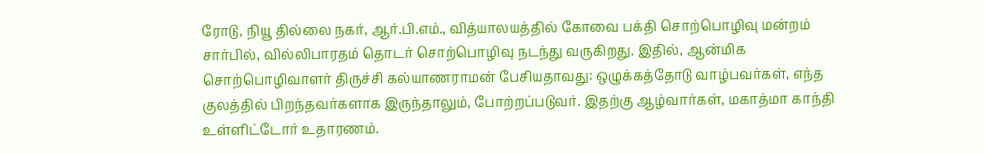ரோடு, நியூ தில்லை நகர், ஆர்.பி.எம்., வித்யாலயத்தில் கோவை பக்தி சொற்பொழிவு மன்றம் சார்பில், வில்லிபாரதம் தொடர் சொற்பொழிவு நடந்து வருகிறது. இதில், ஆன்மிக சொற்பொழிவாளர் திருச்சி கல்யாணராமன் பேசியதாவது: ஒழுக்கத்தோடு வாழ்பவர்கள், எந்த குலத்தில் பிறந்தவர்களாக இருந்தாலும், போற்றப்படுவர். இதற்கு ஆழ்வார்கள், மகாத்மா காந்தி உள்ளிட்டோர் உதாரணம்.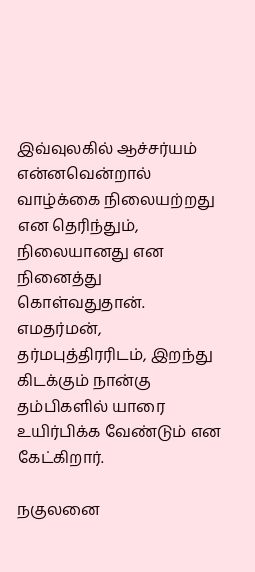இவ்வுலகில் ஆச்சர்யம் என்னவென்றால் வாழ்க்கை நிலையற்றது என தெரிந்தும், நிலையானது என நினைத்து கொள்வதுதான். எமதர்மன், தர்மபுத்திரரிடம், இறந்து கிடக்கும் நான்கு தம்பிகளில் யாரை உயிர்பிக்க வேண்டும் என கேட்கிறார்.

நகுலனை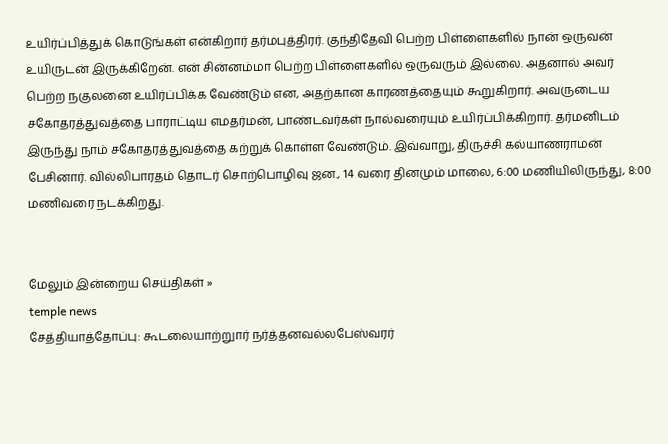உயிர்ப்பித்துக் கொடுங்கள் என்கிறார் தர்மபுத்திரர். குந்திதேவி பெற்ற பிள்ளைகளில் நான் ஒருவன் உயிருடன் இருக்கிறேன். என் சின்னம்மா பெற்ற பிள்ளைகளில் ஒருவரும் இல்லை. அதனால் அவர் பெற்ற நகுலனை உயிர்ப்பிக்க வேண்டும் என, அதற்கான காரணத்தையும் கூறுகிறார். அவருடைய சகோதரத்துவத்தை பாராட்டிய எமதர்மன், பாண்டவர்கள் நால்வரையும் உயிர்ப்பிக்கிறார். தர்மனிடம் இருந்து நாம் சகோதரத்துவத்தை கற்றுக் கொள்ள வேண்டும். இவ்வாறு, திருச்சி கல்யாணராமன் பேசினார். வில்லிபாரதம் தொடர் சொற்பொழிவு ஜன., 14 வரை தினமும் மாலை, 6:00 மணியிலிருந்து, 8:00 மணிவரை நடக்கிறது.


மேலும் இன்றைய செய்திகள் »
temple news
சேத்தியாத்தோப்பு: கூடலையாற்றுார் நர்த்தனவல்லபேஸ்வரர்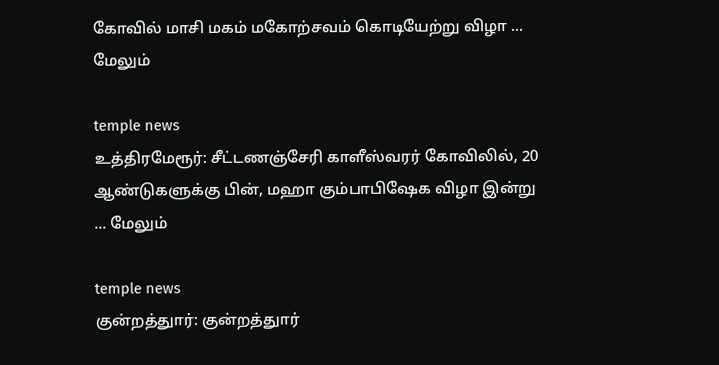கோவில் மாசி மகம் மகோற்சவம் கொடியேற்று விழா ... மேலும்

temple news
உத்திரமேரூர்: சீட்டணஞ்சேரி காளீஸ்வரர் கோவிலில், 20 ஆண்டுகளுக்கு பின், மஹா கும்பாபிஷேக விழா இன்று ... மேலும்

temple news
குன்றத்துார்: குன்றத்துார்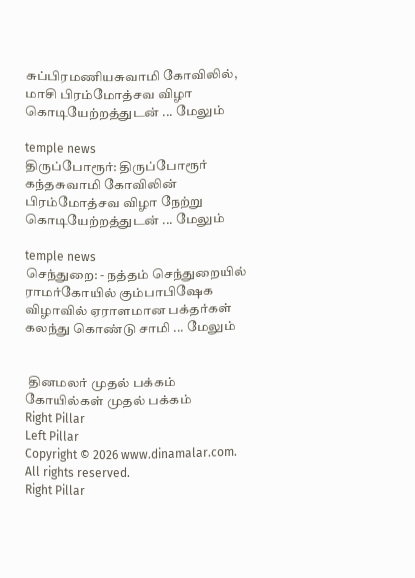சுப்பிரமணியசுவாமி கோவிலில், மாசி பிரம்மோத்சவ விழா கொடியேற்றத்துடன் ... மேலும்

temple news
திருப்போரூர்: திருப்போரூர் கந்தசுவாமி கோவிலின் பிரம்மோத்சவ விழா நேற்று கொடியேற்றத்துடன் ... மேலும்

temple news
செந்துறை: - நத்தம் செந்துறையில் ராமர்கோயில் கும்பாபிஷேக விழாவில் ஏராளமான பக்தர்கள் கலந்து கொண்டு சாமி ... மேலும்


 தினமலர் முதல் பக்கம்   கோயில்கள் முதல் பக்கம்
Right Pillar
Left Pillar
Copyright © 2026 www.dinamalar.com. All rights reserved.
Right Pillar